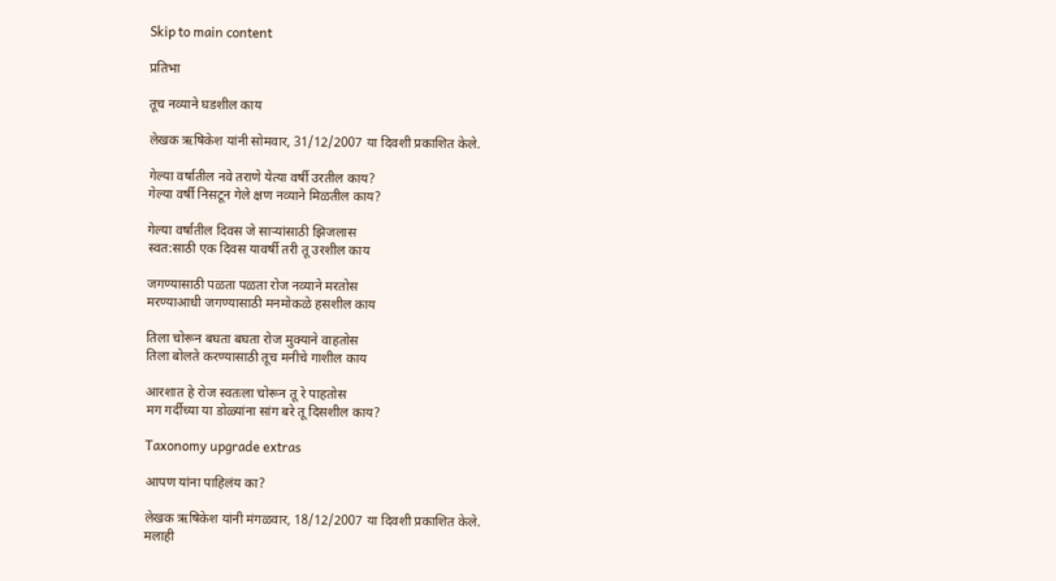Skip to main content

प्रतिभा

तूच नव्याने घडशील काय

लेखक ऋषिकेश यांनी सोमवार, 31/12/2007 या दिवशी प्रकाशित केले.

गेल्या वर्षातील नवे तराणे येत्या वर्षी उरतील काय?
गेल्या वर्षी निसटून गेले क्षण नव्याने मिळतील काय?

गेल्या वर्षातील दिवस जे सार्‍यांसाठी झिजलास
स्वत:साठी एक दिवस यावर्षी तरी तू उरशील काय

जगण्यासाठी पळता पळता रोज नव्याने मरतोस
मरण्याआधी जगण्यासाठी मनमोकळे हसशील काय

तिला चोरून बघता बघता रोज मुक्याने वाहतोस
तिला बोलते करण्यासाठी तूच मनीचे गाशील काय

आरशात हे रोज स्वतःला चोरून तू रे पाहतोस
मग गर्दीच्या या डोळ्यांना सांग बरे तू दिसशील काय?

Taxonomy upgrade extras

आपण यांना पाहिलंय का?

लेखक ऋषिकेश यांनी मंगळवार, 18/12/2007 या दिवशी प्रकाशित केले.
मलाही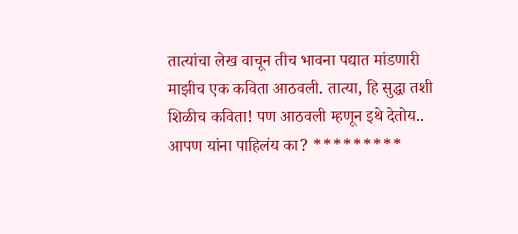तात्यांचा लेख वाचून तीच भावना पद्यात मांडणारी माझीच एक कविता आठवली. तात्या, हि सुद्धा तशी शिळीच कविता! पण आठवली म्हणून इथे देतोय.. आपण यांना पाहिलंय का? *********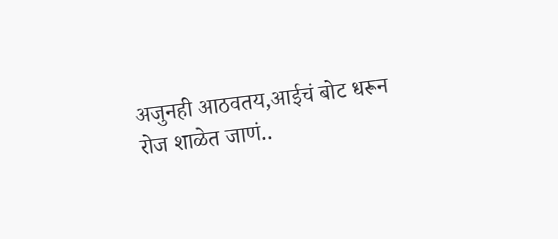अजुनही आठवतय,आईचं बोट धरून रोज शाळेत जाणं..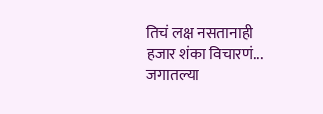तिचं लक्ष नसतानाही हजार शंका विचारणं... जगातल्या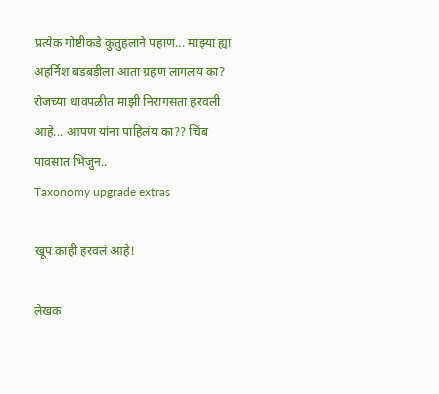प्रत्येक गोष्टीकडे कुतुहलाने पहाण... माझ्या ह्या अहर्निश बडबडीला आता ग्रहण लागलय का? रोजच्या धावपळीत माझी निरागसता हरवली आहे... आपण यांना पाहिलंय का?? चिंब पावसात भिजुन..
Taxonomy upgrade extras

खूप काही हरवलं आहे!

लेखक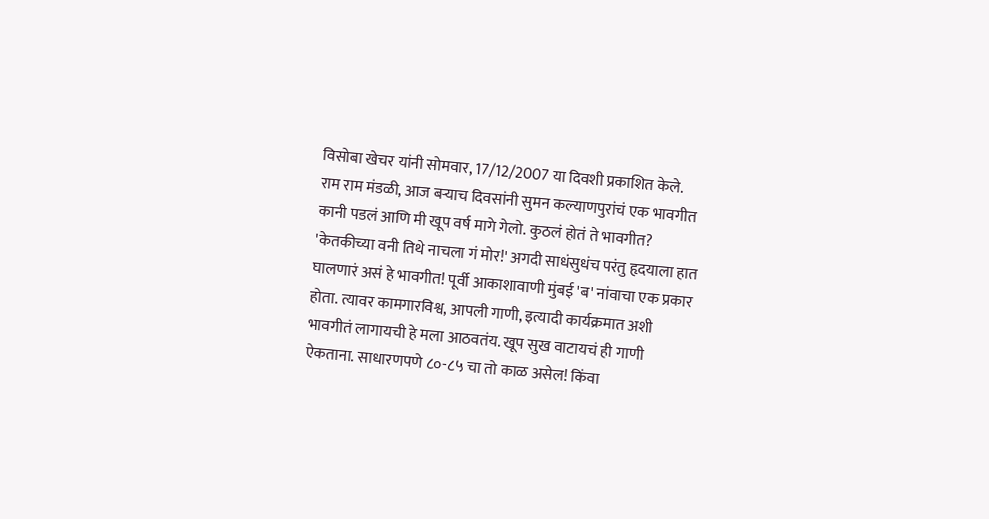विसोबा खेचर यांनी सोमवार, 17/12/2007 या दिवशी प्रकाशित केले.
राम राम मंडळी, आज बर्‍याच दिवसांनी सुमन कल्याणपुरांचं एक भावगीत कानी पडलं आणि मी खूप वर्ष मागे गेलो. कुठलं होतं ते भावगीत? 'केतकीच्या वनी तिथे नाचला गं मोर!' अगदी साधंसुधंच परंतु हृदयाला हात घालणारं असं हे भावगीत! पूर्वी आकाशावाणी मुंबई 'ब' नांवाचा एक प्रकार होता. त्यावर कामगारविश्व, आपली गाणी, इत्यादी कार्यक्रमात अशी भावगीतं लागायची हे मला आठवतंय. खूप सुख वाटायचं ही गाणी ऐकताना. साधारणपणे ८०-८५ चा तो काळ असेल! किंवा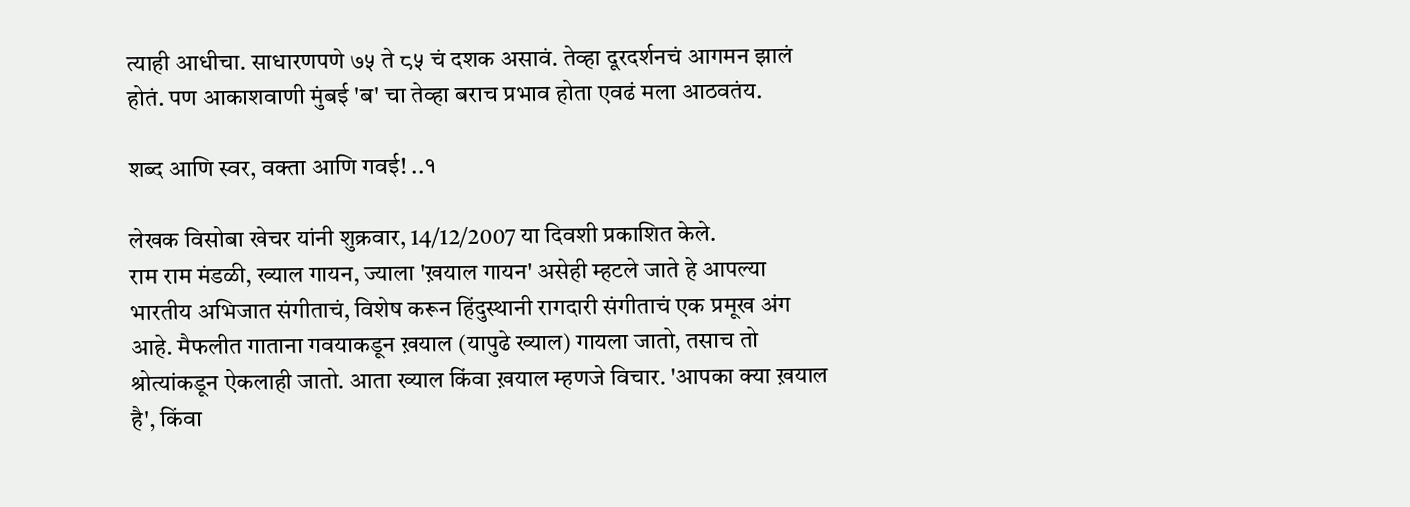त्याही आधीचा. साधारणपणे ७५ ते ८५ चं दशक असावं. तेव्हा दूरदर्शनचं आगमन झालं होतं. पण आकाशवाणी मुंबई 'ब' चा तेव्हा बराच प्रभाव होता एवढं मला आठवतंय.

शब्द आणि स्वर, वक्ता आणि गवई! ..१

लेखक विसोबा खेचर यांनी शुक्रवार, 14/12/2007 या दिवशी प्रकाशित केले.
राम राम मंडळी, ख्याल गायन, ज्याला 'ख़याल गायन' असेही म्हटले जाते हे आपल्या भारतीय अभिजात संगीताचं, विशेष करून हिंदुस्थानी रागदारी संगीताचं एक प्रमूख अंग आहे. मैफलीत गाताना गवयाकडून ख़याल (यापुढे ख्याल) गायला जातो, तसाच तो श्रोत्यांकडून ऐकलाही जातो. आता ख्याल किंवा ख़याल म्हणजे विचार. 'आपका क्या ख़याल है', किंवा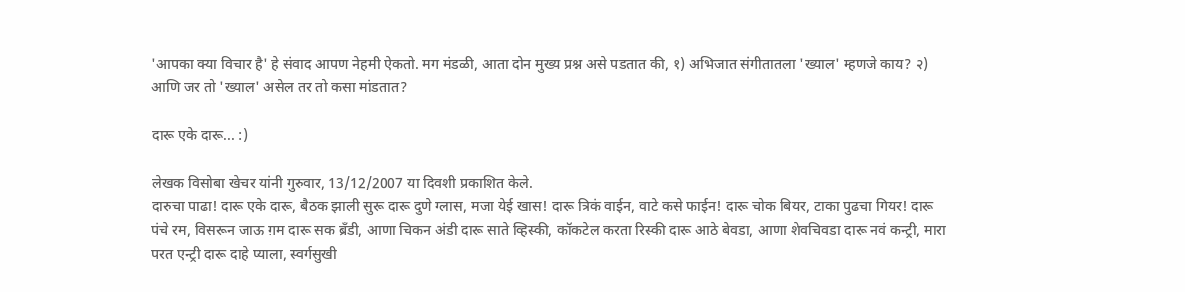'आपका क्या विचार है' हे संवाद आपण नेहमी ऐकतो. मग मंडळी, आता दोन मुख्य प्रश्न असे पडतात की, १) अभिजात संगीतातला 'ख्याल' म्हणजे काय? २) आणि जर तो 'ख्याल' असेल तर तो कसा मांडतात?

दारू एके दारू... :)

लेखक विसोबा खेचर यांनी गुरुवार, 13/12/2007 या दिवशी प्रकाशित केले.
दारुचा पाढा! दारू एके दारू, बैठक झाली सुरू दारू दुणे ग्लास, मजा येई खास! दारू त्रिकं वाईन, वाटे कसे फाईन! दारू चोक बियर, टाका पुढचा गियर! दारू पंचे रम, विसरून जाऊ ग़म दारू सक ब्रँडी, आणा चिकन अंडी दारू साते व्हिस्की, कॉकटेल करता रिस्की दारू आठे बेवडा, आणा शेवचिवडा दारू नवं कन्ट्री, मारा परत एन्ट्री दारू दाहे प्याला, स्वर्गसुखी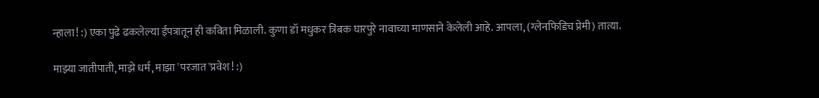न्हाला! :) एका पुढे ढकलेल्या ईपत्रातून ही कविता मिळाली. कुणा डॉ मधुकर त्रिंबक घारपुरे नावाच्या माणसाने केलेली आहे. आपला, (ग्लेनफिडिच प्रेमी) तात्या.

माझ्या जातीपाती, माझे धर्म, माझा 'परजात'प्रवेश! :)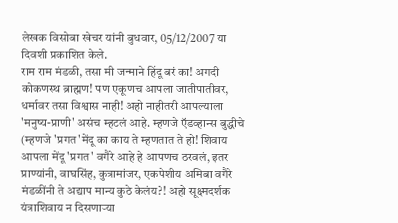लेखक विसोबा खेचर यांनी बुधवार, 05/12/2007 या दिवशी प्रकाशित केले.
राम राम मंडळी, तसा मी जन्माने हिंदू बरं का! अगदी कोकणस्थ ब्राह्मण! पण एकूणच आपला जातीपातीवर, धर्मावर तसा विश्वास नाही! अहो नाहीतरी आपल्याला 'मनुष्य-प्राणी' असंच म्हटलं आहे. म्हणजे ऍडव्हान्स बुद्धीचे (म्हणजे 'प्रगत'मेंदू का काय ते म्हणतात ते हो! शिवाय आपला मेंदू 'प्रगत' वगैरे आहे हे आपणच ठरवलं, इतर प्राण्यांनी, वाघसिंह, कुत्रामांजर, एकपेशीय अमिबा वगैरे मंडळींनी ते अद्याप मान्य कुठे केलंय?! अहो सूक्ष्मदर्शक यंत्राशिवाय न दिसणार्‍या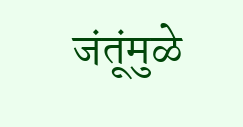जंतूंमुळे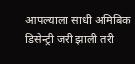आपल्याला साधी अमिबिक डिसेन्ट्री जरी झाली तरी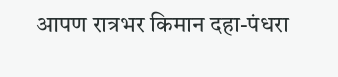आपण रात्रभर किमान दहा-पंधरा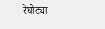रेघोट्या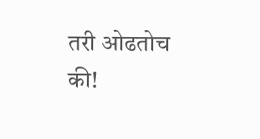तरी ओढतोच की!